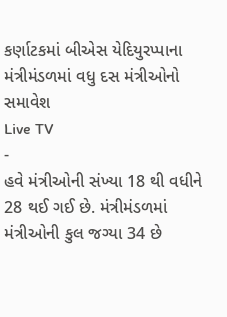કર્ણાટકમાં બીએસ યેદિયુરપ્પાના મંત્રીમંડળમાં વધુ દસ મંત્રીઓનો સમાવેશ
Live TV
-
હવે મંત્રીઓની સંખ્યા 18 થી વધીને 28 થઈ ગઈ છે. મંત્રીમંડળમાં મંત્રીઓની કુલ જગ્યા 34 છે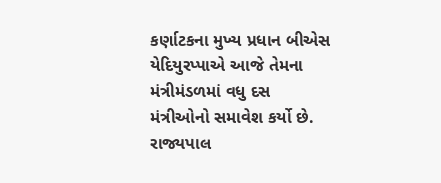કર્ણાટકના મુખ્ય પ્રધાન બીએસ યેદિયુરપ્પાએ આજે તેમના મંત્રીમંડળમાં વધુ દસ મંત્રીઓનો સમાવેશ કર્યો છે. રાજ્યપાલ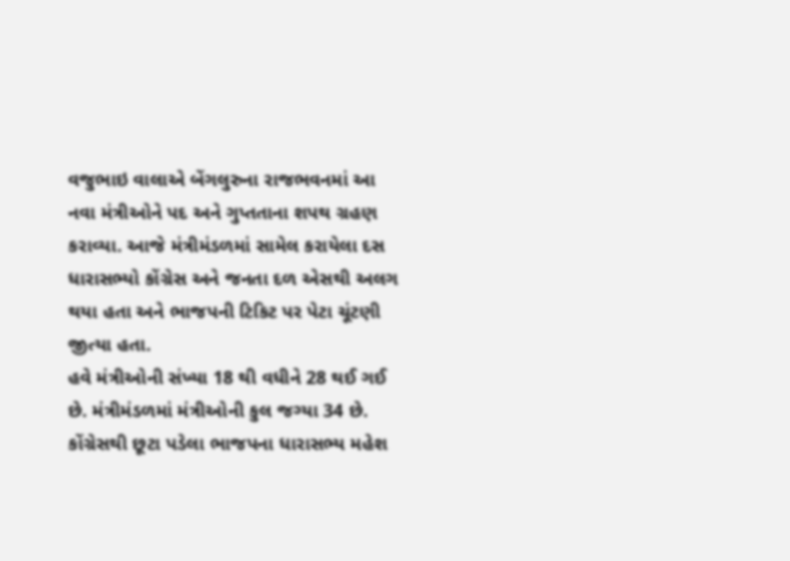વજુભાઇ વાલાએ બેંગલુરુના રાજભવનમાં આ નવા મંત્રીઓને પદ અને ગુપ્તતાના શપથ ગ્રહણ કરાવ્યા. આજે મંત્રીમંડળમાં સામેલ કરાયેલા દસ ધારાસભ્યો કોંગ્રેસ અને જનતા દળ એસથી અલગ થયા હતા અને ભાજપની ટિકિટ પર પેટા ચૂંટણી જીત્યા હતા.
હવે મંત્રીઓની સંખ્યા 18 થી વધીને 28 થઈ ગઈ છે. મંત્રીમંડળમાં મંત્રીઓની કુલ જગ્યા 34 છે. કોંગ્રેસથી છૂટા પડેલા ભાજપના ધારાસભ્ય મહેશ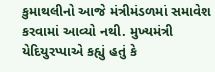કુમાથલીનો આજે મંત્રીમંડળમાં સમાવેશ કરવામાં આવ્યો નથી. મુખ્યમંત્રી યેદિયુરપ્પાએ કહ્યું હતું કે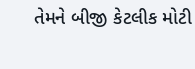તેમને બીજી કેટલીક મોટી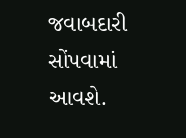જવાબદારી સોંપવામાં આવશે.